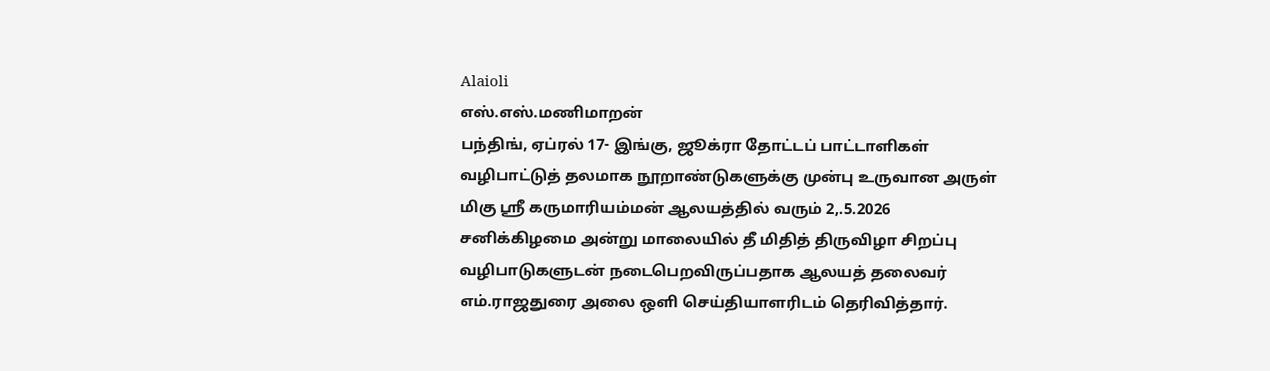Alaioli
எஸ்.எஸ்.மணிமாறன்
பந்திங், ஏப்ரல் 17- இங்கு, ஜூக்ரா தோட்டப் பாட்டாளிகள் வழிபாட்டுத் தலமாக நூறாண்டுகளுக்கு முன்பு உருவான அருள் மிகு ஸ்ரீ கருமாரியம்மன் ஆலயத்தில் வரும் 2,.5.2026 சனிக்கிழமை அன்று மாலையில் தீ மிதித் திருவிழா சிறப்பு வழிபாடுகளுடன் நடைபெறவிருப்பதாக ஆலயத் தலைவர் எம்.ராஜதுரை அலை ஒளி செய்தியாளரிடம் தெரிவித்தார்.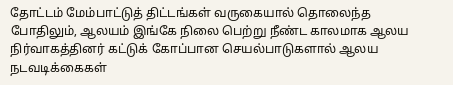தோட்டம் மேம்பாட்டுத் திட்டங்கள் வருகையால் தொலைந்த போதிலும், ஆலயம் இங்கே நிலை பெற்று நீண்ட காலமாக ஆலய நிர்வாகத்தினர் கட்டுக் கோப்பான செயல்பாடுகளால் ஆலய நடவடிக்கைகள்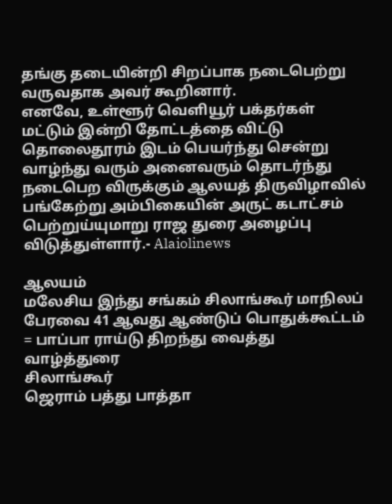தங்கு தடையின்றி சிறப்பாக நடைபெற்று வருவதாக அவர் கூறினார்.
எனவே, உள்ளூர் வெளியூர் பக்தர்கள் மட்டும் இன்றி தோட்டத்தை விட்டு தொலைதூரம் இடம் பெயர்ந்து சென்று வாழ்ந்து வரும் அனைவரும் தொடர்ந்து நடைபெற விருக்கும் ஆலயத் திருவிழாவில் பங்கேற்று அம்பிகையின் அருட் கடாட்சம் பெற்றுய்யுமாறு ராஜ துரை அழைப்பு விடுத்துள்ளார்.- Alaiolinews

ஆலயம்
மலேசிய இந்து சங்கம் சிலாங்கூர் மாநிலப் பேரவை 41 ஆவது ஆண்டுப் பொதுக்கூட்டம் = பாப்பா ராய்டு திறந்து வைத்து வாழ்த்துரை
சிலாங்கூர்
ஜெராம் பத்து பாத்தா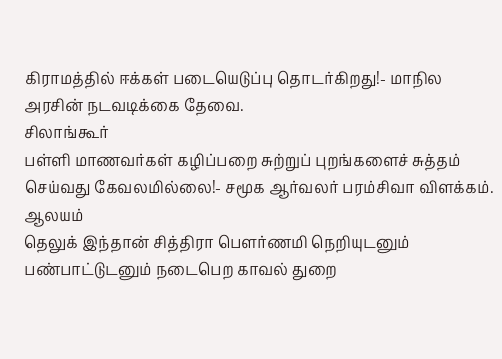கிராமத்தில் ஈக்கள் படையெடுப்பு தொடர்கிறது!- மாநில அரசின் நடவடிக்கை தேவை.
சிலாங்கூர்
பள்ளி மாணவர்கள் கழிப்பறை சுற்றுப் புறங்களைச் சுத்தம் செய்வது கேவலமில்லை!- சமூக ஆர்வலர் பரம்சிவா விளக்கம்.
ஆலயம்
தெலுக் இந்தான் சித்திரா பௌர்ணமி நெறியுடனும் பண்பாட்டுடனும் நடைபெற காவல் துறை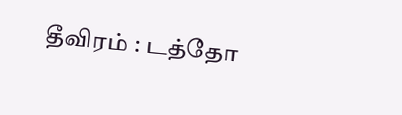தீவிரம் : டத்தோ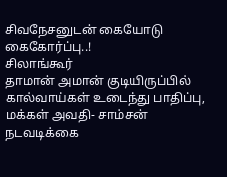சிவநேசனுடன் கையோடு கைகோர்ப்பு..!
சிலாங்கூர்
தாமான் அமான் குடியிருப்பில் கால்வாய்கள் உடைந்து பாதிப்பு, மக்கள் அவதி- சாம்சன் நடவடிக்கை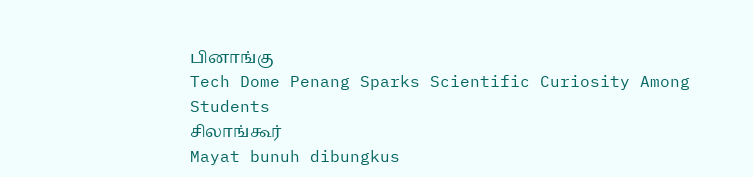பினாங்கு
Tech Dome Penang Sparks Scientific Curiosity Among Students
சிலாங்கூர்
Mayat bunuh dibungkus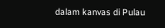dalam kanvas di Pulau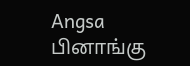Angsa
பினாங்கு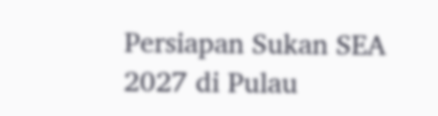Persiapan Sukan SEA 2027 di Pulau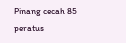Pinang cecah 85 peratus